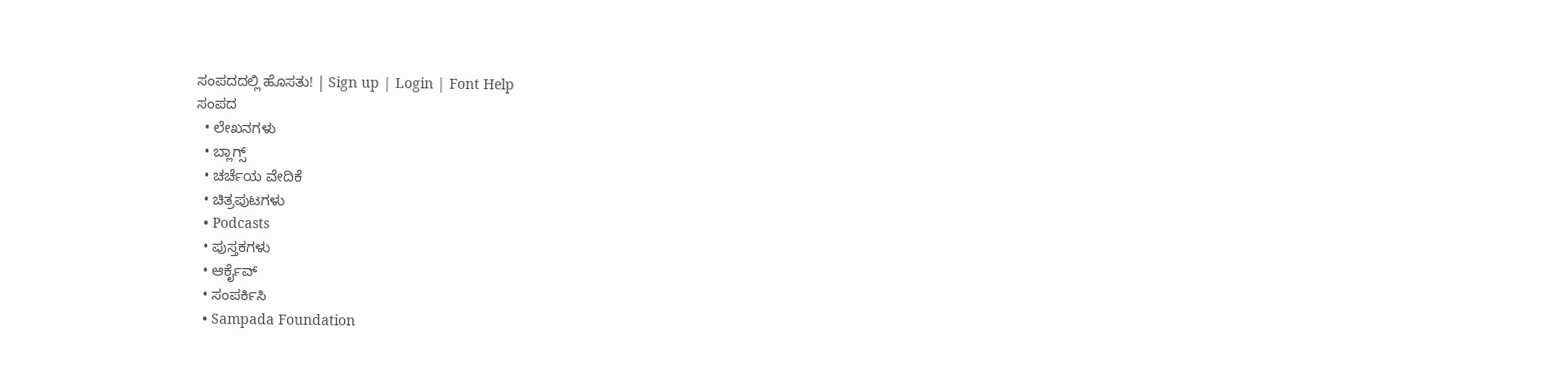ಸಂಪದದಲ್ಲಿ ಹೊಸತು! | Sign up | Login | Font Help
ಸಂಪದ
  • ಲೇಖನಗಳು
  • ಬ್ಲಾಗ್ಸ್
  • ಚರ್ಚೆಯ ವೇದಿಕೆ
  • ಚಿತ್ರಪುಟಗಳು
  • Podcasts
  • ಪುಸ್ತಕಗಳು
  • ಆರ್ಕೈವ್
  • ಸಂಪರ್ಕಿಸಿ
  • Sampada Foundation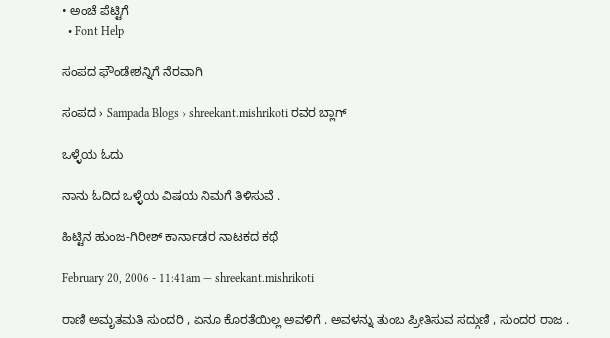• ಅಂಚೆ ಪೆಟ್ಟಿಗೆ
  • Font Help

ಸಂಪದ ಫೌಂಡೇಶನ್ನಿಗೆ ನೆರವಾಗಿ

ಸಂಪದ › Sampada Blogs › shreekant.mishrikoti ರವರ ಬ್ಲಾಗ್

ಒಳ್ಳೆಯ ಓದು

ನಾನು ಓದಿದ ಒಳ್ಳೆಯ ವಿಷಯ ನಿಮಗೆ ತಿಳಿಸುವೆ .

ಹಿಟ್ಟಿನ ಹುಂಜ-ಗಿರೀಶ್ ಕಾರ್ನಾಡರ ನಾಟಕದ ಕಥೆ

February 20, 2006 - 11:41am — shreekant.mishrikoti

ರಾಣಿ ಅಮೃತಮತಿ ಸುಂದರಿ , ಏನೂ ಕೊರತೆಯಿಲ್ಲ ಅವಳಿಗೆ . ಅವಳನ್ನು ತುಂಬ ಪ್ರೀತಿಸುವ ಸದ್ಗುಣಿ , ಸುಂದರ ರಾಜ .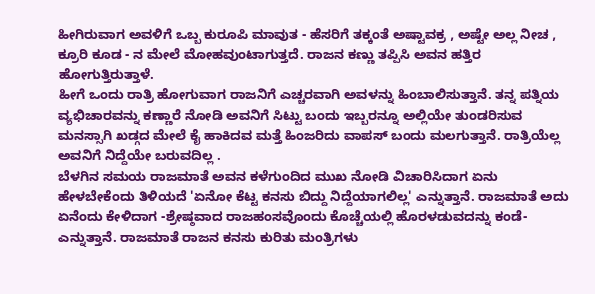ಹೀಗಿರುವಾಗ ಅವಳಿಗೆ ಒಬ್ಬ ಕುರೂಪಿ ಮಾವುತ - ಹೆಸರಿಗೆ ತಕ್ಕಂತೆ ಅಷ್ಟಾವಕ್ರ , ಅಷ್ಟೇ ಅಲ್ಲ ನೀಚ , ಕ್ರೂರಿ ಕೂಡ - ನ ಮೇಲೆ ಮೋಹವುಂಟಾಗುತ್ತದೆ. ರಾಜನ ಕಣ್ಣು ತಪ್ಪಿಸಿ ಅವನ ಹತ್ತಿರ ಹೋಗುತ್ತಿರುತ್ತಾಳೆ.
ಹೀಗೆ ಒಂದು ರಾತ್ರಿ ಹೋಗುವಾಗ ರಾಜನಿಗೆ ಎಚ್ಚರವಾಗಿ ಅವಳನ್ನು ಹಿಂಬಾಲಿಸುತ್ತಾನೆ. ತನ್ನ ಪತ್ನಿಯ ವ್ಯಭಿಚಾರವನ್ನು ಕಣ್ಣಾರೆ ನೋಡಿ ಅವನಿಗೆ ಸಿಟ್ಟು ಬಂದು ಇಬ್ಬರನ್ನೂ ಅಲ್ಲಿಯೇ ತುಂಡರಿಸುವ ಮನಸ್ಸಾಗಿ ಖಡ್ಗದ ಮೇಲೆ ಕೈ ಹಾಕಿದವ ಮತ್ತೆ ಹಿಂಜರಿದು ವಾಪಸ್ ಬಂದು ಮಲಗುತ್ತಾನೆ. ರಾತ್ರಿಯೆಲ್ಲ ಅವನಿಗೆ ನಿದ್ದೆಯೇ ಬರುವದಿಲ್ಲ .
ಬೆಳಗಿನ ಸಮಯ ರಾಜಮಾತೆ ಅವನ ಕಳೆಗುಂದಿದ ಮುಖ ನೋಡಿ ವಿಚಾರಿಸಿದಾಗ ಏನು ಹೇಳಬೇಕೆಂದು ತಿಳಿಯದೆ 'ಏನೋ ಕೆಟ್ಟ ಕನಸು ಬಿದ್ದು ನಿದ್ದೆಯಾಗಲಿಲ್ಲ' ಎನ್ನುತ್ತಾನೆ. ರಾಜಮಾತೆ ಅದು ಏನೆಂದು ಕೇಳಿದಾಗ -ಶ್ರೇಷ್ಠವಾದ ರಾಜಹಂಸವೊಂದು ಕೊಚ್ಚೆಯಲ್ಲಿ ಹೊರಳಡುವದನ್ನು ಕಂಡೆ- ಎನ್ನುತ್ತಾನೆ. ರಾಜಮಾತೆ ರಾಜನ ಕನಸು ಕುರಿತು ಮಂತ್ರಿಗಳು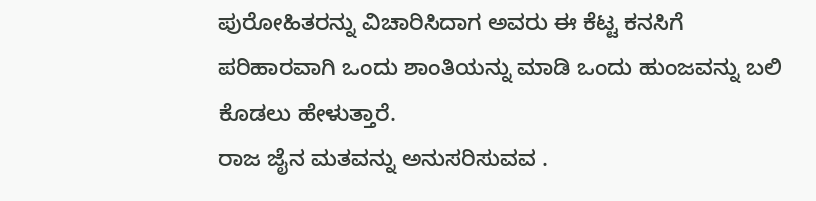ಪುರೋಹಿತರನ್ನು ವಿಚಾರಿಸಿದಾಗ ಅವರು ಈ ಕೆಟ್ಟ ಕನಸಿಗೆ ಪರಿಹಾರವಾಗಿ ಒಂದು ಶಾಂತಿಯನ್ನು ಮಾಡಿ ಒಂದು ಹುಂಜವನ್ನು ಬಲಿ ಕೊಡಲು ಹೇಳುತ್ತಾರೆ.
ರಾಜ ಜೈನ ಮತವನ್ನು ಅನುಸರಿಸುವವ .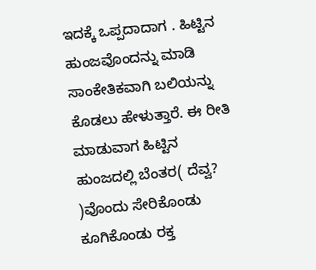ಇದಕ್ಕೆ ಒಪ್ಪದಾದಾಗ . ಹಿಟ್ಟಿನ ಹುಂಜವೊಂದನ್ನು ಮಾಡಿ ಸಾಂಕೇತಿಕವಾಗಿ ಬಲಿಯನ್ನು ಕೊಡಲು ಹೇಳುತ್ತಾರೆ. ಈ ರೀತಿ ಮಾಡುವಾಗ ಹಿಟ್ಟಿನ ಹುಂಜದಲ್ಲಿ ಬೆಂತರ( ದೆವ್ವ? )ವೊಂದು ಸೇರಿಕೊಂಡು ಕೂಗಿಕೊಂಡು ರಕ್ತ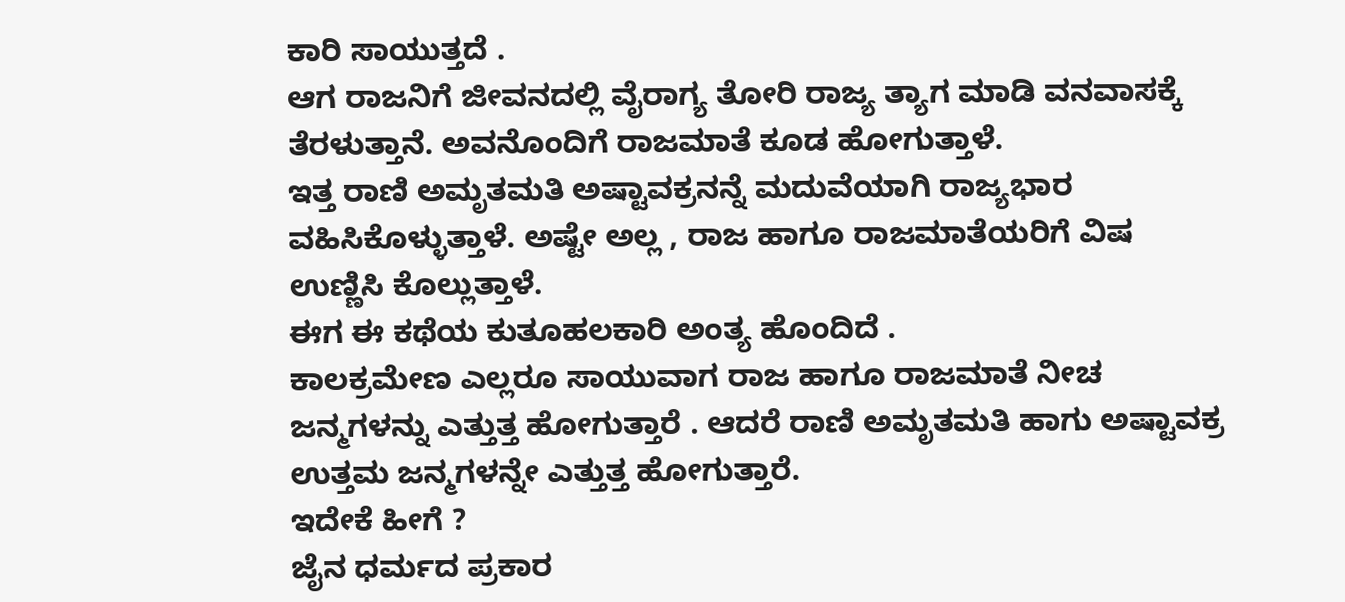ಕಾರಿ ಸಾಯುತ್ತದೆ .
ಆಗ ರಾಜನಿಗೆ ಜೀವನದಲ್ಲಿ ವೈರಾಗ್ಯ ತೋರಿ ರಾಜ್ಯ ತ್ಯಾಗ ಮಾಡಿ ವನವಾಸಕ್ಕೆ ತೆರಳುತ್ತಾನೆ. ಅವನೊಂದಿಗೆ ರಾಜಮಾತೆ ಕೂಡ ಹೋಗುತ್ತಾಳೆ.
ಇತ್ತ ರಾಣಿ ಅಮೃತಮತಿ ಅಷ್ಟಾವಕ್ರನನ್ನೆ ಮದುವೆಯಾಗಿ ರಾಜ್ಯಭಾರ ವಹಿಸಿಕೊಳ್ಳುತ್ತಾಳೆ. ಅಷ್ಟೇ ಅಲ್ಲ , ರಾಜ ಹಾಗೂ ರಾಜಮಾತೆಯರಿಗೆ ವಿಷ ಉಣ್ಣಿಸಿ ಕೊಲ್ಲುತ್ತಾಳೆ.
ಈಗ ಈ ಕಥೆಯ ಕುತೂಹಲಕಾರಿ ಅಂತ್ಯ ಹೊಂದಿದೆ .
ಕಾಲಕ್ರಮೇಣ ಎಲ್ಲರೂ ಸಾಯುವಾಗ ರಾಜ ಹಾಗೂ ರಾಜಮಾತೆ ನೀಚ ಜನ್ಮಗಳನ್ನು ಎತ್ತುತ್ತ ಹೋಗುತ್ತಾರೆ . ಆದರೆ ರಾಣಿ ಅಮೃತಮತಿ ಹಾಗು ಅಷ್ಟಾವಕ್ರ ಉತ್ತಮ ಜನ್ಮಗಳನ್ನೇ ಎತ್ತುತ್ತ ಹೋಗುತ್ತಾರೆ.
ಇದೇಕೆ ಹೀಗೆ ?
ಜೈನ ಧರ್ಮದ ಪ್ರಕಾರ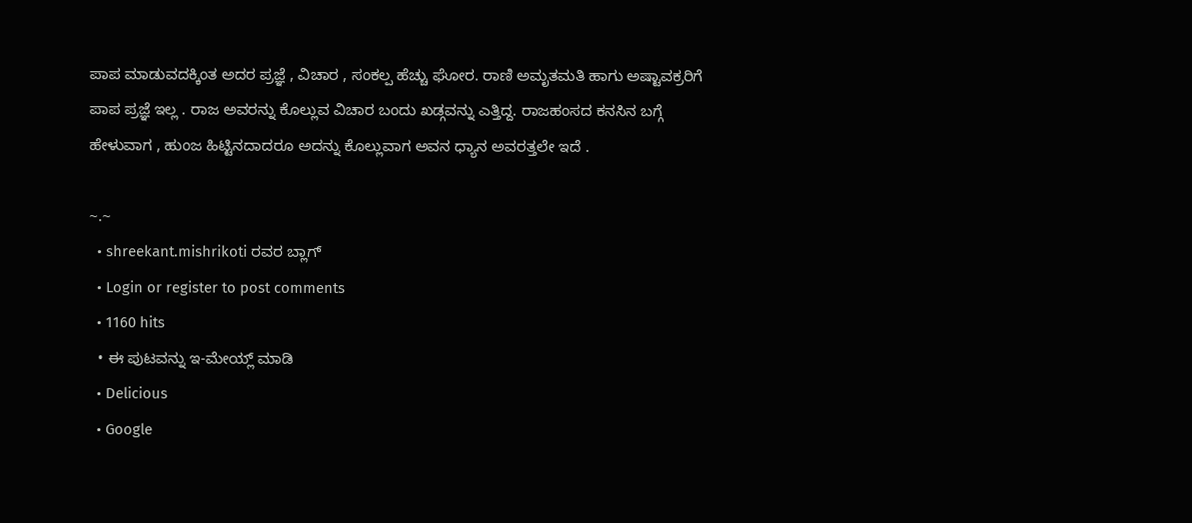ಪಾಪ ಮಾಡುವದಕ್ಕಿಂತ ಅದರ ಪ್ರಜ್ಞೆ , ವಿಚಾರ , ಸಂಕಲ್ಪ ಹೆಚ್ಚು ಘೋರ. ರಾಣಿ ಅಮೃತಮತಿ ಹಾಗು ಅಷ್ಟಾವಕ್ರರಿಗೆ ಪಾಪ ಪ್ರಜ್ಞೆ ಇಲ್ಲ . ರಾಜ ಅವರನ್ನು ಕೊಲ್ಲುವ ವಿಚಾರ ಬಂದು ಖಡ್ಗವನ್ನು ಎತ್ತಿದ್ದ. ರಾಜಹಂಸದ ಕನಸಿನ ಬಗ್ಗೆ ಹೇಳುವಾಗ , ಹುಂಜ ಹಿಟ್ಟಿನದಾದರೂ ಅದನ್ನು ಕೊಲ್ಲುವಾಗ ಅವನ ಧ್ಯಾನ ಅವರತ್ತಲೇ ಇದೆ .

~.~
  • shreekant.mishrikoti ರವರ ಬ್ಲಾಗ್
  • Login or register to post comments
  • 1160 hits
  • ಈ ಪುಟವನ್ನು ಇ-ಮೇಯ್ಲ್ ಮಾಡಿ
  • Delicious
  • Google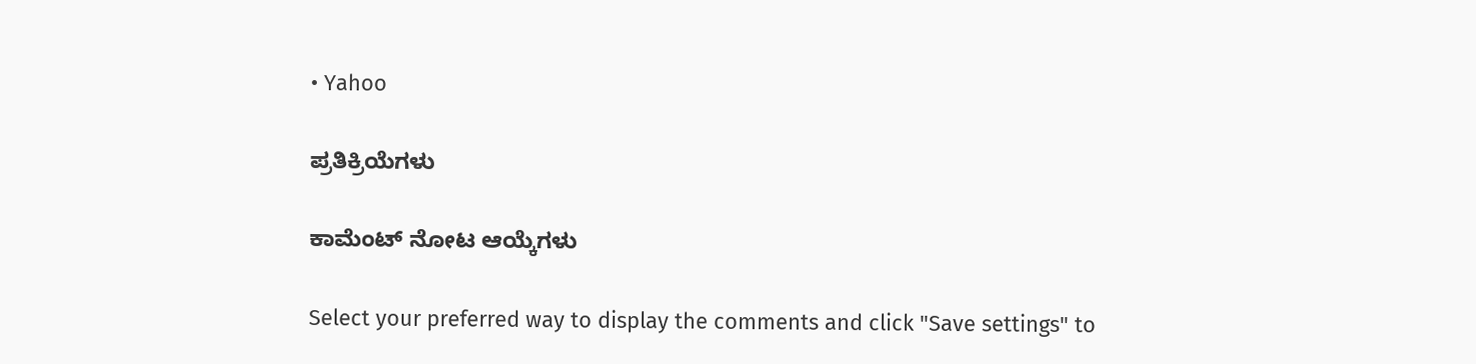• Yahoo

ಪ್ರತಿಕ್ರಿಯೆಗಳು

ಕಾಮೆಂಟ್ ನೋಟ ಆಯ್ಕೆಗಳು

Select your preferred way to display the comments and click "Save settings" to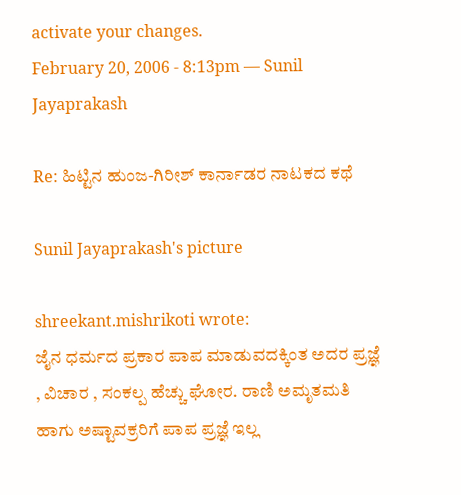activate your changes.
February 20, 2006 - 8:13pm — Sunil Jayaprakash

Re: ಹಿಟ್ಟಿನ ಹುಂಜ-ಗಿರೀಶ್ ಕಾರ್ನಾಡರ ನಾಟಕದ ಕಥೆ

Sunil Jayaprakash's picture

shreekant.mishrikoti wrote:
ಜೈನ ಧರ್ಮದ ಪ್ರಕಾರ ಪಾಪ ಮಾಡುವದಕ್ಕಿಂತ ಅದರ ಪ್ರಜ್ಞೆ , ವಿಚಾರ , ಸಂಕಲ್ಪ ಹೆಚ್ಚು ಘೋರ. ರಾಣಿ ಅಮೃತಮತಿ ಹಾಗು ಅಷ್ಟಾವಕ್ರರಿಗೆ ಪಾಪ ಪ್ರಜ್ಞೆ ಇಲ್ಲ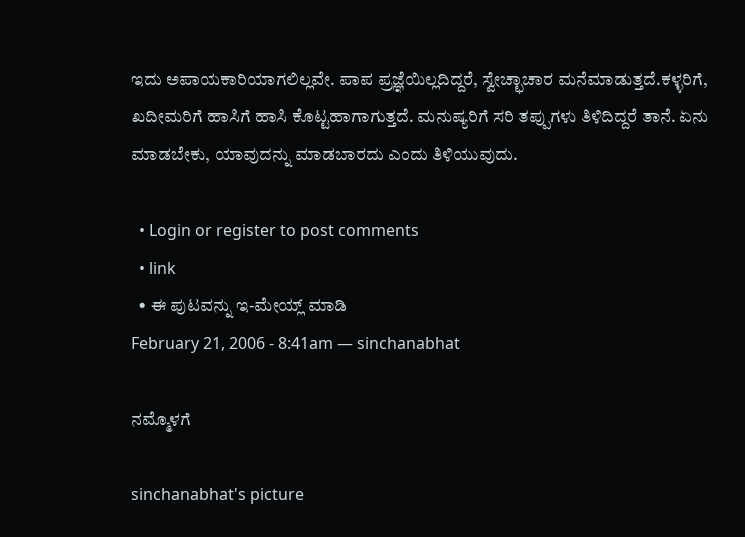ಇದು ಅಪಾಯಕಾರಿಯಾಗಲಿಲ್ಲವೇ. ಪಾಪ ಪ್ರಜ್ಞೆಯಿಲ್ಲದಿದ್ದರೆ, ಸ್ವೇಚ್ಛಾಚಾರ ಮನೆಮಾಡುತ್ತದೆ.ಕಳ್ಳರಿಗೆ, ಖದೀಮರಿಗೆ ಹಾಸಿಗೆ ಹಾಸಿ ಕೊಟ್ಟಹಾಗಾಗುತ್ತದೆ. ಮನುಷ್ಯರಿಗೆ ಸರಿ ತಪ್ಪುಗಳು ತಿಳಿದಿದ್ದರೆ ತಾನೆ. ಏನು ಮಾಡಬೇಕು, ಯಾವುದನ್ನು ಮಾಡಬಾರದು ಎಂದು ತಿಳಿಯುವುದು.

  • Login or register to post comments
  • link
  • ಈ ಪುಟವನ್ನು ಇ-ಮೇಯ್ಲ್ ಮಾಡಿ
February 21, 2006 - 8:41am — sinchanabhat

ನಮ್ಮೊಳಗೆ

sinchanabhat's picture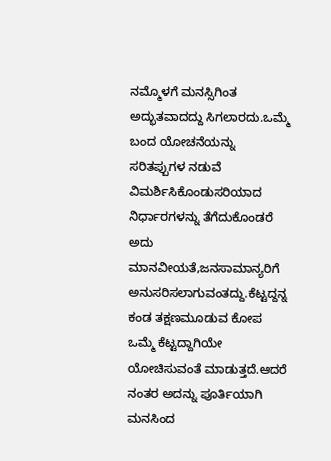ನಮ್ಮೊಳಗೆ ಮನಸ್ಸಿಗಿಂತ ಅದ್ಭುತವಾದದ್ದು ಸಿಗಲಾರದು.ಒಮ್ಮೆ ಬಂದ ಯೋಚನೆಯನ್ನು ಸರಿತಪ್ಪುಗಳ ನಡುವೆ ವಿಮರ್ಶಿಸಿಕೊಂಡುಸರಿಯಾದ ನಿರ್ಧಾರಗಳನ್ನು ತೆಗೆದುಕೊಂಡರೆ ಅದು ಮಾನವೀಯತೆ,ಜನಸಾಮಾನ್ಯರಿಗೆ ಅನುಸರಿಸಲಾಗುವಂತದ್ದು.ಕೆಟ್ಟದ್ದನ್ನ ಕಂಡ ತಕ್ಷಣಮೂಡುವ ಕೋಪ ಒಮ್ಮೆ ಕೆಟ್ಟದ್ದಾಗಿಯೇ ಯೋಚಿಸುವಂತೆ ಮಾಡುತ್ತದೆ.ಆದರೆ ನಂತರ ಅದನ್ನು ಪೂರ್ತಿಯಾಗಿ ಮನಸಿಂದ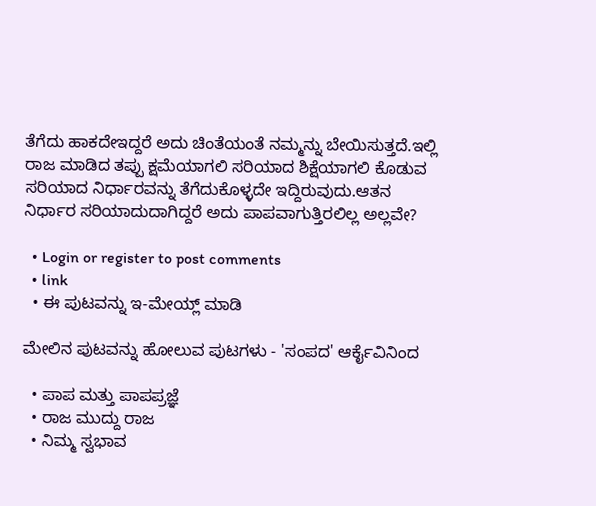ತೆಗೆದು ಹಾಕದೇಇದ್ದರೆ ಅದು ಚಿಂತೆಯಂತೆ ನಮ್ಮನ್ನು ಬೇಯಿಸುತ್ತದೆ.ಇಲ್ಲಿ ರಾಜ ಮಾಡಿದ ತಪ್ಪು ಕ್ಷಮೆಯಾಗಲಿ ಸರಿಯಾದ ಶಿಕ್ಷೆಯಾಗಲಿ ಕೊಡುವ ಸರಿಯಾದ ನಿರ್ಧಾರವನ್ನು ತೆಗೆದುಕೊಳ್ಳದೇ ಇದ್ದಿರುವುದು.ಆತನ ನಿರ್ಧಾರ ಸರಿಯಾದುದಾಗಿದ್ದರೆ ಅದು ಪಾಪವಾಗುತ್ತಿರಲಿಲ್ಲ ಅಲ್ಲವೇ?

  • Login or register to post comments
  • link
  • ಈ ಪುಟವನ್ನು ಇ-ಮೇಯ್ಲ್ ಮಾಡಿ

ಮೇಲಿನ ಪುಟವನ್ನು ಹೋಲುವ ಪುಟಗಳು - 'ಸಂಪದ' ಆರ್ಕೈವಿನಿಂದ

  • ಪಾಪ ಮತ್ತು ಪಾಪಪ್ರಜ್ಞೆ
  • ರಾಜ ಮುದ್ದು ರಾಜ
  • ನಿಮ್ಮ ಸ್ವಭಾವ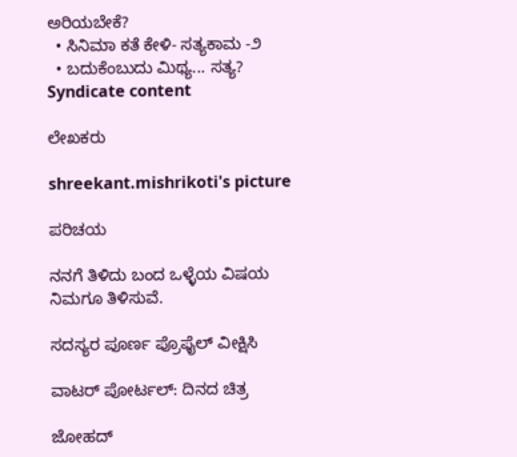ಅರಿಯಬೇಕೆ?
  • ಸಿನಿಮಾ ಕತೆ ಕೇಳಿ- ಸತ್ಯಕಾಮ -೨
  • ಬದುಕೆಂಬುದು ಮಿಥ್ಯ... ಸತ್ಯ?
Syndicate content

ಲೇಖಕರು

shreekant.mishrikoti's picture

ಪರಿಚಯ

ನನಗೆ ತಿಳಿದು ಬಂದ ಒಳ್ಳೆಯ ವಿಷಯ ನಿಮಗೂ ತಿಳಿಸುವೆ.

ಸದಸ್ಯರ ಪೂರ್ಣ ಪ್ರೊಫೈಲ್ ವೀಕ್ಷಿಸಿ

ವಾಟರ್ ಪೋರ್ಟಲ್: ದಿನದ ಚಿತ್ರ

ಜೋಹದ್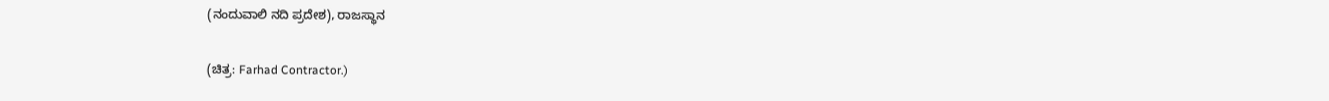(ನಂದುವಾಲಿ ನದಿ ಪ್ರದೇಶ), ರಾಜಸ್ಥಾನ

(ಚಿತ್ರ: Farhad Contractor.)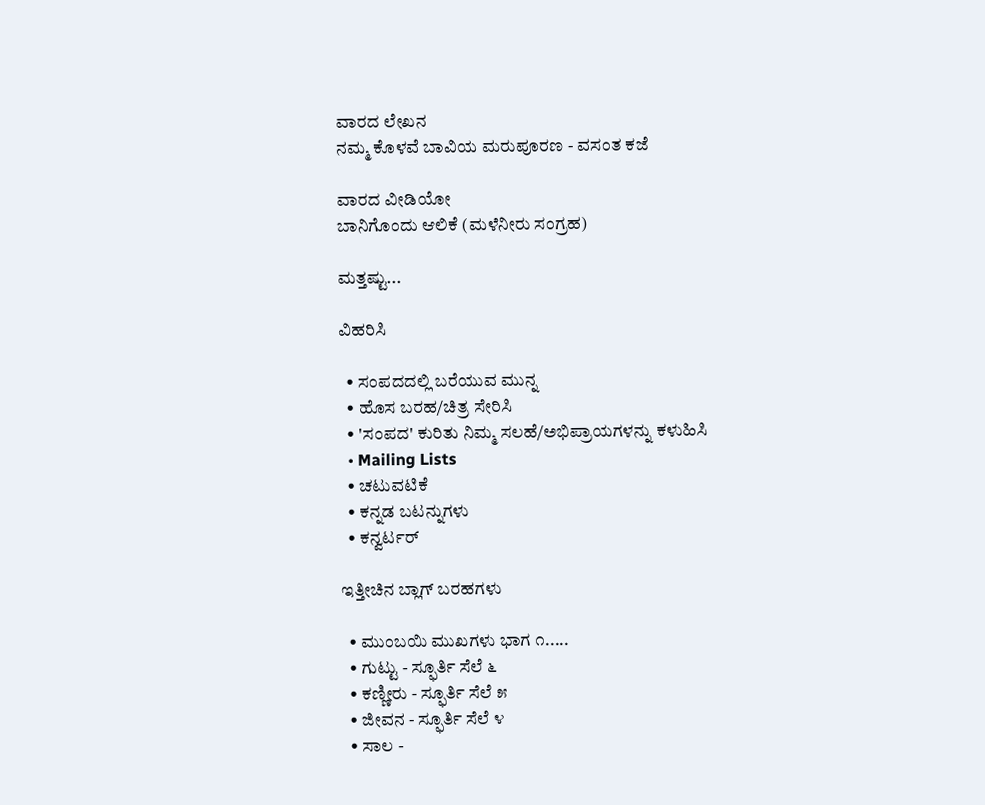ವಾರದ ಲೇಖನ
ನಮ್ಮ ಕೊಳವೆ ಬಾವಿಯ ಮರುಪೂರಣ - ವಸಂತ ಕಜೆ

ವಾರದ ವೀಡಿಯೋ
ಬಾನಿಗೊಂದು ಆಲಿಕೆ (ಮಳೆನೀರು ಸಂಗ್ರಹ)

ಮತ್ತಷ್ಟು...

ವಿಹರಿಸಿ

  • ಸಂಪದದಲ್ಲಿ ಬರೆಯುವ ಮುನ್ನ
  • ಹೊಸ ಬರಹ/ಚಿತ್ರ ಸೇರಿಸಿ
  • 'ಸಂಪದ' ಕುರಿತು ನಿಮ್ಮ ಸಲಹೆ/ಅಭಿಪ್ರಾಯಗಳನ್ನು ಕಳುಹಿಸಿ
  • Mailing Lists
  • ಚಟುವಟಿಕೆ
  • ಕನ್ನಡ ಬಟನ್ನುಗಳು
  • ಕನ್ವರ್ಟರ್

ಇತ್ತೀಚಿನ ಬ್ಲಾಗ್ ಬರಹಗಳು

  • ಮುಂಬಯಿ ಮುಖಗಳು ಭಾಗ ೧.....
  • ಗುಟ್ಟು - ಸ್ಫೂರ್ತಿ ಸೆಲೆ ೬
  • ಕಣ್ಣೀರು - ಸ್ಫೂರ್ತಿ ಸೆಲೆ ೫
  • ಜೀವನ - ಸ್ಫೂರ್ತಿ ಸೆಲೆ ೪
  • ಸಾಲ -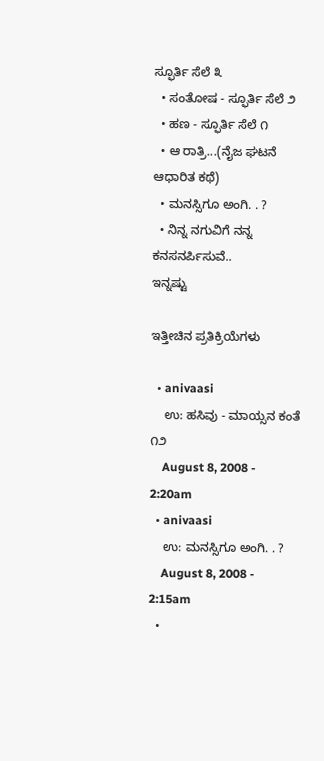ಸ್ಫೂರ್ತಿ ಸೆಲೆ ೩
  • ಸಂತೋಷ - ಸ್ಫೂರ್ತಿ ಸೆಲೆ ೨
  • ಹಣ - ಸ್ಫೂರ್ತಿ ಸೆಲೆ ೧
  • ಆ ರಾತ್ರಿ...(ನೈಜ ಘಟನೆ ಆಧಾರಿತ ಕಥೆ)
  • ಮನಸ್ಸಿಗೂ ಅಂಗಿ. . ?
  • ನಿನ್ನ ನಗುವಿಗೆ ನನ್ನ ಕನಸನರ್ಪಿಸುವೆ..
ಇನ್ನಷ್ಟು

ಇತ್ತೀಚಿನ ಪ್ರತಿಕ್ರಿಯೆಗಳು

  • anivaasi
    ಉ: ಹಸಿವು - ಮಾಯ್ಸನ ಕಂತೆ ೧೨
    August 8, 2008 - 2:20am
  • anivaasi
    ಉ: ಮನಸ್ಸಿಗೂ ಅಂಗಿ. . ?
    August 8, 2008 - 2:15am
  •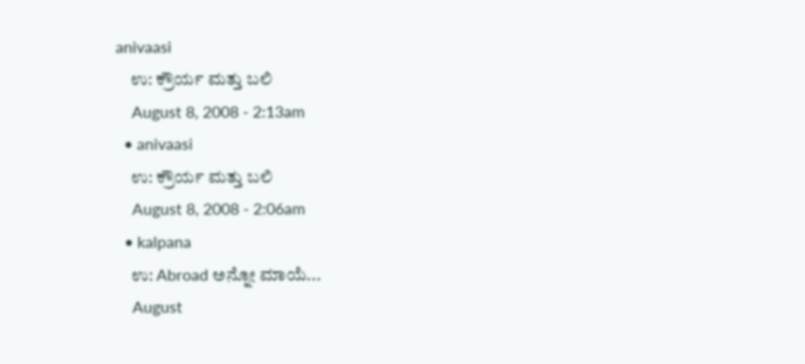anivaasi
    ಉ: ಕ್ರೌರ್ಯ ಮತ್ತು ಬಲಿ
    August 8, 2008 - 2:13am
  • anivaasi
    ಉ: ಕ್ರೌರ್ಯ ಮತ್ತು ಬಲಿ
    August 8, 2008 - 2:06am
  • kalpana
    ಉ: Abroad ಅನ್ನೋ ಮಾಯೆ...
    August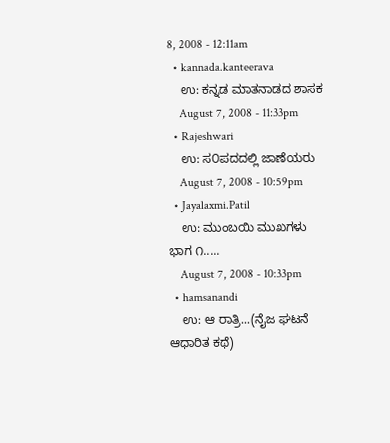8, 2008 - 12:11am
  • kannada.kanteerava
    ಉ: ಕನ್ನಡ ಮಾತನಾಡದ ಶಾಸಕ
    August 7, 2008 - 11:33pm
  • Rajeshwari
    ಉ: ಸ೦ಪದದಲ್ಲಿ ಜಾಣೆಯರು
    August 7, 2008 - 10:59pm
  • Jayalaxmi.Patil
    ಉ: ಮುಂಬಯಿ ಮುಖಗಳು ಭಾಗ ೧.....
    August 7, 2008 - 10:33pm
  • hamsanandi
    ಉ: ಆ ರಾತ್ರಿ...(ನೈಜ ಘಟನೆ ಆಧಾರಿತ ಕಥೆ)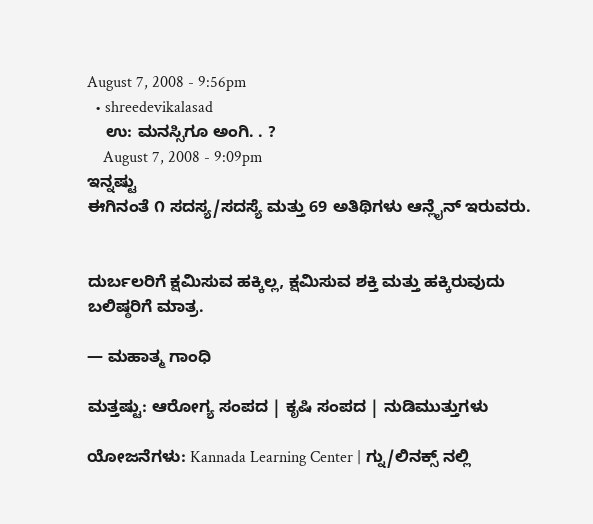August 7, 2008 - 9:56pm
  • shreedevikalasad
    ಉ: ಮನಸ್ಸಿಗೂ ಅಂಗಿ. . ?
    August 7, 2008 - 9:09pm
ಇನ್ನಷ್ಟು
ಈಗಿನಂತೆ ೧ ಸದಸ್ಯ/ಸದಸ್ಯೆ ಮತ್ತು 69 ಅತಿಥಿಗಳು ಆನ್ಲೈನ್ ಇರುವರು.


ದುರ್ಬಲರಿಗೆ ಕ್ಷಮಿಸುವ ಹಕ್ಕಿಲ್ಲ, ಕ್ಷಮಿಸುವ ಶಕ್ತಿ ಮತ್ತು ಹಕ್ಕಿರುವುದು ಬಲಿಷ್ಠರಿಗೆ ಮಾತ್ರ.

— ಮಹಾತ್ಮ ಗಾಂಧಿ

ಮತ್ತಷ್ಟು: ಆರೋಗ್ಯ ಸಂಪದ | ಕೃಷಿ ಸಂಪದ | ನುಡಿಮುತ್ತುಗಳು

ಯೋಜನೆಗಳು: Kannada Learning Center | ಗ್ನು/ಲಿನಕ್ಸ್ ನಲ್ಲಿ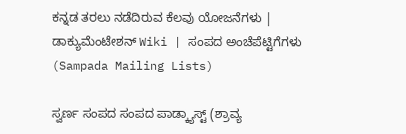ಕನ್ನಡ ತರಲು ನಡೆದಿರುವ ಕೆಲವು ಯೋಜನೆಗಳು | ಡಾಕ್ಯುಮೆಂಟೇಶನ್ Wiki | ಸಂಪದ ಅಂಚೆಪೆಟ್ಟಿಗೆಗಳು (Sampada Mailing Lists)

ಸ್ವರ್ಣ ಸಂಪದ ಸಂಪದ ಪಾಡ್ಕ್ಯಾಸ್ಟ್ (ಶ್ರಾವ್ಯ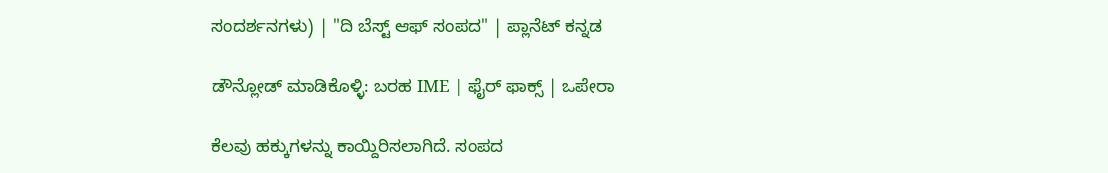ಸಂದರ್ಶನಗಳು) | "ದಿ ಬೆಸ್ಟ್ ಆಫ್ ಸಂಪದ" | ಪ್ಲಾನೆಟ್ ಕನ್ನಡ

ಡೌನ್ಲೋಡ್ ಮಾಡಿಕೊಳ್ಳಿ: ಬರಹ IME | ಫೈರ್ ಫಾಕ್ಸ್ | ಒಪೇರಾ

ಕೆಲವು ಹಕ್ಕುಗಳನ್ನು ಕಾಯ್ದಿರಿಸಲಾಗಿದೆ. ಸಂಪದ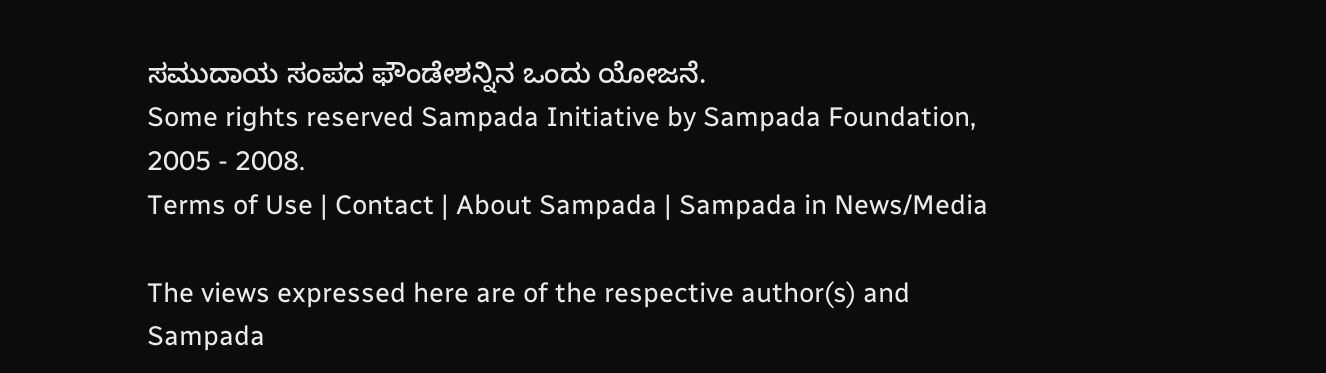ಸಮುದಾಯ ಸಂಪದ ಫೌಂಡೇಶನ್ನಿನ ಒಂದು ಯೋಜನೆ.
Some rights reserved Sampada Initiative by Sampada Foundation, 2005 - 2008.
Terms of Use | Contact | About Sampada | Sampada in News/Media

The views expressed here are of the respective author(s) and Sampada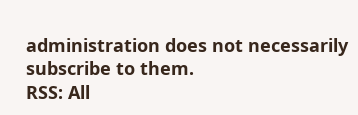administration does not necessarily subscribe to them.
RSS: All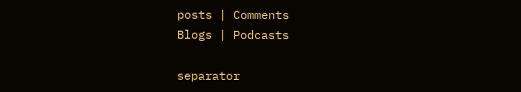posts | Comments
Blogs | Podcasts

separator